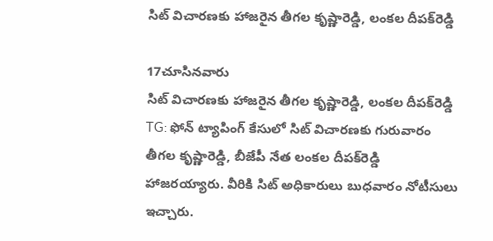సిట్‌ విచారణకు హాజరైన తీగల కృష్ణారెడ్డి, లంకల దీపక్‌రెడ్డి

17చూసినవారు
సిట్‌ విచారణకు హాజరైన తీగల కృష్ణారెడ్డి, లంకల దీపక్‌రెడ్డి
TG: ఫోన్‌ ట్యాపింగ్‌ కేసులో సిట్‌ విచారణకు గురువారం తీగల కృష్ణారెడ్డి, బీజేపీ నేత లంకల దీపక్‌రెడ్డి హాజరయ్యారు. వీరికి సిట్ అధికారులు బుధవారం నోటీసులు ఇచ్చారు.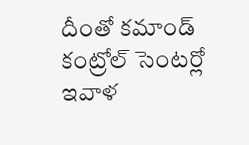దీంతో కమాండ్ కంట్రోల్ సెంటర్లో ఇవాళ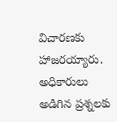విచారణకు హాజరయ్యారు. అధికారులు అడిగిన ప్రశ్నలకు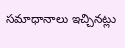సమాధానాలు ఇచ్చినట్లు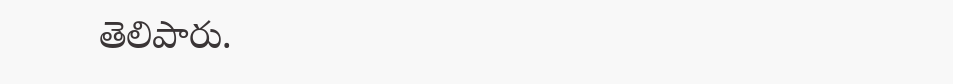తెలిపారు.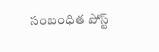సంబంధిత పోస్ట్